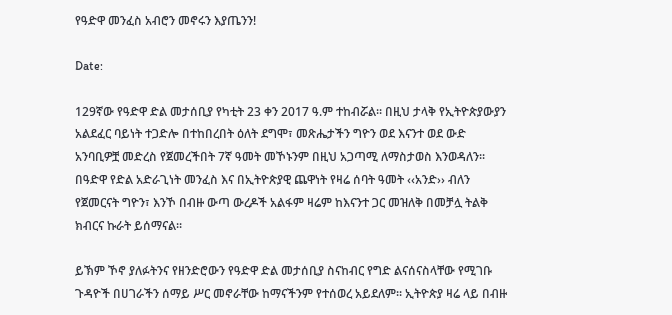የዓድዋ መንፈስ አብሮን መኖሩን እያጤንን!

Date:

129ኛው የዓድዋ ድል መታሰቢያ የካቲት 23 ቀን 2017 ዓ.ም ተከብሯል፡፡ በዚህ ታላቅ የኢትዮጵያውያን አልደፈር ባይነት ተጋድሎ በተከበረበት ዕለት ደግሞ፣ መጽሔታችን ግዮን ወደ እናንተ ወደ ውድ አንባቢዎቿ መድረስ የጀመረችበት 7ኛ ዓመት መኾኑንም በዚህ አጋጣሚ ለማስታወስ እንወዳለን፡፡ በዓድዋ የድል አድራጊነት መንፈስ እና በኢትዮጵያዊ ጨዋነት የዛሬ ሰባት ዓመት ‹‹አንድ›› ብለን የጀመርናት ግዮን፣ እንኾ በብዙ ውጣ ውረዶች አልፋም ዛሬም ከእናንተ ጋር መዝለቅ በመቻሏ ትልቅ ክብርና ኩራት ይሰማናል፡፡

ይኽም ኾኖ ያለፉትንና የዘንድሮውን የዓድዋ ድል መታሰቢያ ስናከብር የግድ ልናሰናስላቸው የሚገቡ ጉዳዮች በሀገራችን ሰማይ ሥር መኖራቸው ከማናችንም የተሰወረ አይደለም፡፡ ኢትዮጵያ ዛሬ ላይ በብዙ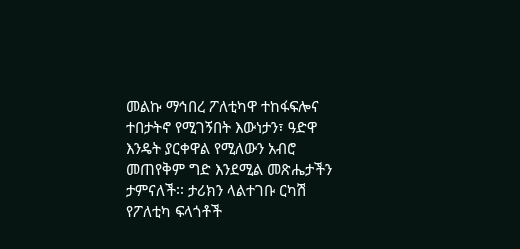መልኩ ማኅበረ ፖለቲካዋ ተከፋፍሎና ተበታትኖ የሚገኝበት እውነታን፣ ዓድዋ እንዴት ያርቀዋል የሚለውን አብሮ መጠየቅም ግድ እንደሚል መጽሔታችን ታምናለች፡፡ ታሪክን ላልተገቡ ርካሽ የፖለቲካ ፍላጎቶች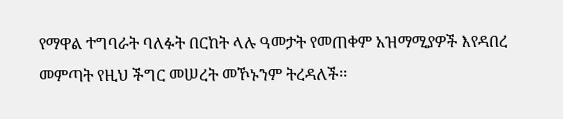የማዋል ተግባራት ባለፉት በርከት ላሉ ዓመታት የመጠቀም አዝማሚያዎች እየዳበረ መምጣት የዚህ ችግር መሠረት መኾኑንም ትረዳለች፡፡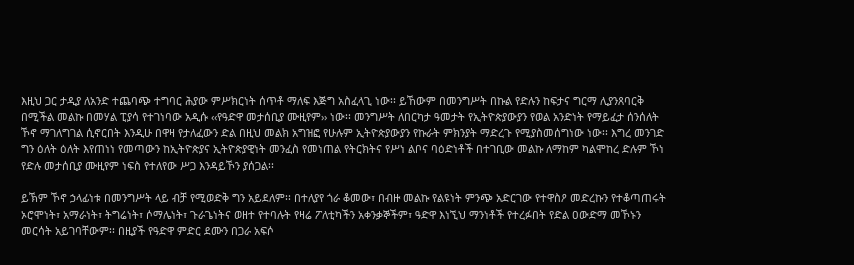እዚህ ጋር ታዲያ ለአንድ ተጨባጭ ተግባር ሕያው ምሥክርነት ሰጥቶ ማለፍ እጅግ አስፈላጊ ነው፡፡ ይኸውም በመንግሥት በኩል የድሉን ከፍታና ግርማ ሊያንጸባርቅ በሚችል መልኩ በመሃል ፒያሳ የተገነባው አዲሱ ‹‹የዓድዋ መታሰቢያ ሙዚየም›› ነው፡፡ መንግሥት ለበርካታ ዓመታት የኢትዮጵያውያን የወል አንድነት የማይፈታ ሰንሰለት ኾኖ ማገለግገል ሲኖርበት እንዲሁ በዋዛ የታለፈውን ድል በዚህ መልክ አግዝፎ የሁሉም ኢትዮጵያውያን የኩራት ምክንያት ማድረጉ የሚያስመሰግነው ነው፡፡ እግረ መንገድ ግን ዕለት ዕለት እየጠነነ የመጣውን ከኢትዮጵያና ኢትዮጵያዊነት መንፈስ የመነጠል የትርክትና የሥነ ልቦና ባዕድነቶች በተገቢው መልኩ ለማከም ካልሞከረ ድሉም ኾነ የድሉ መታሰቢያ ሙዚየም ነፍስ የተለየው ሥጋ እንዳይኾን ያሰጋል፡፡

ይኽም ኾኖ ኃላፊነቱ በመንግሥት ላይ ብቻ የሚወድቅ ግን አይደለም፡፡ በተለያየ ጎራ ቆመው፣ በብዙ መልኩ የልዩነት ምንጭ አድርገው የተዋስዖ መድረኩን የተቆጣጠሩት ኦሮሞነት፣ አማራነት፣ ትግሬነት፣ ሶማሌነት፣ ጉራጌነትና ወዘተ የተባሉት የዛሬ ፖለቲካችን አቀንቃኞችም፣ ዓድዋ እነኚህ ማንነቶች የተረፉበት የድል ዐውድማ መኾኑን መርሳት አይገባቸውም፡፡ በዚያች የዓድዋ ምድር ደሙን በጋራ አፍሶ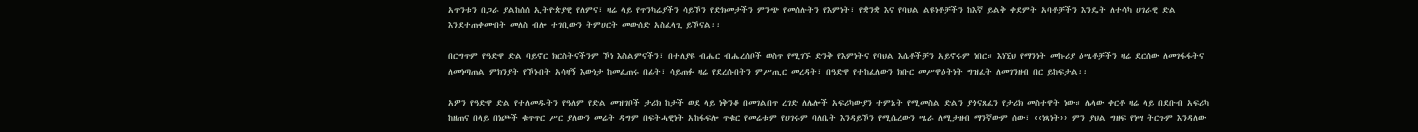አጥንቱን በጋራ ያልከሰሰ ኢትዮጵያዊ የለምና፣ ዛሬ ላይ የጥንካሬያችን ሳይኾን የድክመታችን ምንጭ የመሰሉትን የእምነት፣ የቋንቋ እና የባህል ልዩነቶቻችን ከእኛ ይልቅ ቀደምት አባቶቻችን እንዴት ለተሳካ ሀገራዊ ድል እንደተጠቀሙበት መለስ ብሎ ተገቢውን ትምሀርት መውሰድ አስፈላጊ ይኾናል፡፡

በርግጥም የዓድዋ ድል ባይኖር ክርስትናችንም ኾነ እስልምናችን፣ በተለያዩ ብሔር ብሔረሰቦች ወስጥ የሚገኙ ድንቅ የእምነትና የባህል እሴቶችቻን አይኖሩም ነበር። እነኚህ የማንነት መኩሪያ ዕሤቶቻችን ዛሬ ደርሰው ለመገፋፋትና ለመነጣጠል ምክንያት የኾኑበት አሳዛኝ እውነታ ከመፈጠሩ በፊት፣ ሳይጠፉ ዛሬ የደረሱበትን ምሥጢር መረዳት፣ በዓድዋ የተከፈለውን ክቡር መሥዋዕትነት ግዝፈት ለመገንዘብ በር ይከፍታል፡፡

አዎን የዓድዋ ድል የተለመዱትን የዓለም የድል መዝገቦች ታሪክ ከታች ወደ ላይ ነቅንቆ በመገልበጥ ረገድ ለሌሎች አፍሪካውያን ተምኔት የሚመስል ድልን ያጎናጸፈን የታሪክ መስተዋት ነው። ሌላው ቀርቶ ዛሬ ላይ በደቡብ አፍሪካ ከዘጠና በላይ በነጮች ቁጥጥር ሥር ያለውን መሬት ዳግም በፍትሓዊነት አከፋፍሎ ጥቁር የመሬቱም የሀገሩም ባለቤት እንዳይኾን የሚሴረውን ሤራ ለሚታዘብ ማንኛውም ሰው፣ ‹‹ነጻነት›› ምን ያህል ግዘፍ የነሣ ትርጉም እንዳለው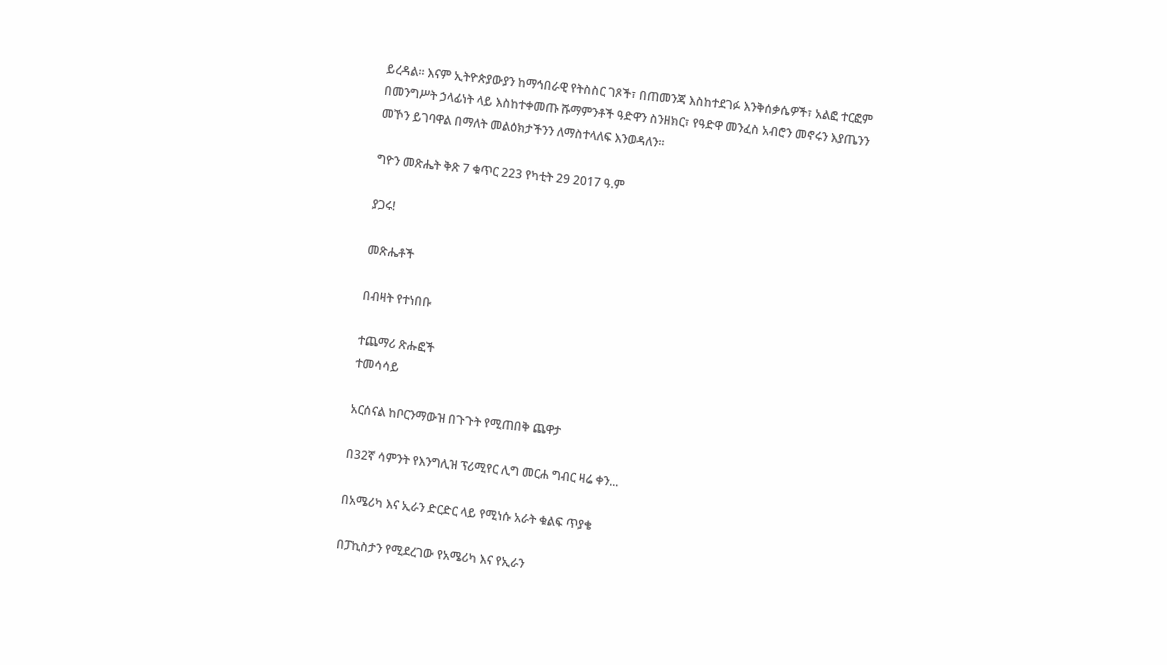ይረዳል፡፡ እናም ኢትዮጵያውያን ከማኅበራዊ የትስስር ገጾች፣ በጠመንጃ እስከተደገፉ እንቅሰቃሴዎች፣ አልፎ ተርፎም በመንግሥት ኃላፊነት ላይ እስከተቀመጡ ሹማምንቶች ዓድዋን ስንዘክር፣ የዓድዋ መንፈስ አብሮን መኖሩን እያጤንን መኾን ይገባዋል በማለት መልዕክታችንን ለማስተላለፍ እንወዳለን፡፡

ግዮን መጽሔት ቅጽ 7 ቁጥር 223 የካቲት 29 2017 ዓ.ም

ያጋሩ!

መጽሔቶች

በብዛት የተነበቡ

ተጨማሪ ጽሑፎች
ተመሳሳይ

አርሰናል ከቦርንማውዝ በጉጉት የሚጠበቅ ጨዋታ

በ32ኛ ሳምንት የእንግሊዝ ፕሪሚየር ሊግ መርሐ ግብር ዛሬ ቀን...

በአሜሪካ እና ኢራን ድርድር ላይ የሚነሱ አራት ቁልፍ ጥያቄ

በፓኪስታን የሚደረገው የአሜሪካ እና የኢራን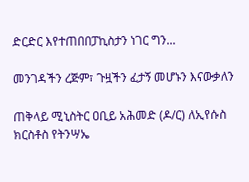ድርድር እየተጠበበፓኪስታን ነገር ግን...

መንገዳችን ረጅም፣ ጉዟችን ፈታኝ መሆኑን እናውቃለን

ጠቅላይ ሚኒስትር ዐቢይ አሕመድ (ዶ/ር) ለኢየሱስ ክርስቶስ የትንሣኤ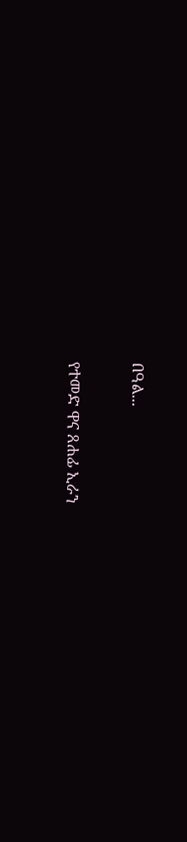በዓል...

የተመድ ዋና ጸሐፊ ኢራን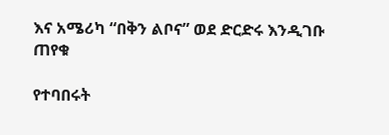እና አሜሪካ “በቅን ልቦና” ወደ ድርድሩ እንዲገቡ ጠየቁ

የተባበሩት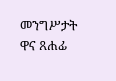መንግሥታት ዋና ጸሐፊ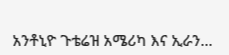አንቶኒዮ ጉቴሬዝ አሜሪካ እና ኢራን...